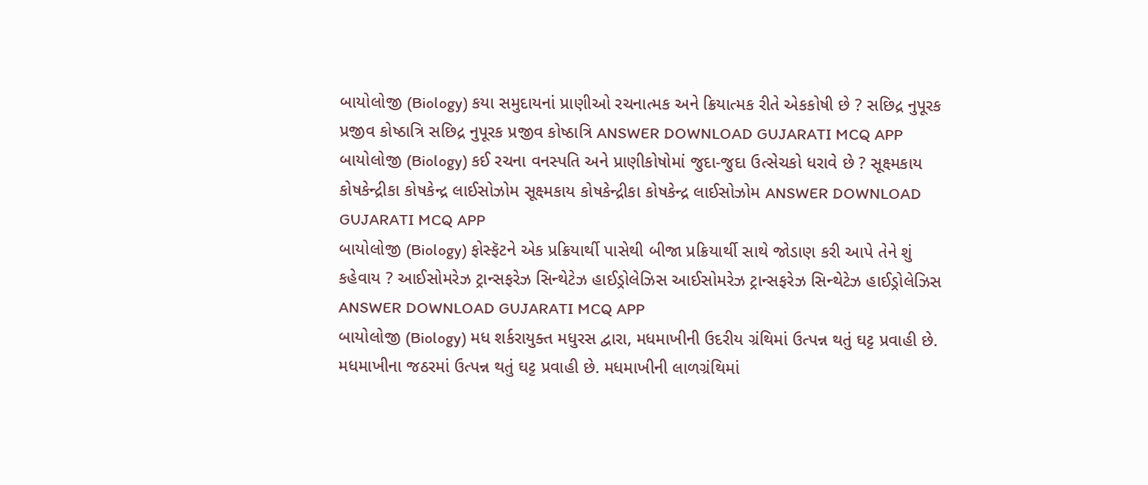બાયોલોજી (Biology) કયા સમુદાયનાં પ્રાણીઓ રચનાત્મક અને ક્રિયાત્મક રીતે એકકોષી છે ? સછિદ્ર નુપૂરક પ્રજીવ કોષ્ઠાત્રિ સછિદ્ર નુપૂરક પ્રજીવ કોષ્ઠાત્રિ ANSWER DOWNLOAD GUJARATI MCQ APP
બાયોલોજી (Biology) કઈ રચના વનસ્પતિ અને પ્રાણીકોષોમાં જુદા-જુદા ઉત્સેચકો ધરાવે છે ? સૂક્ષ્મકાય કોષકેન્દ્રીકા કોષકેન્દ્ર લાઈસોઝોમ સૂક્ષ્મકાય કોષકેન્દ્રીકા કોષકેન્દ્ર લાઈસોઝોમ ANSWER DOWNLOAD GUJARATI MCQ APP
બાયોલોજી (Biology) ફોસ્ફૅટને એક પ્રક્રિયાર્થી પાસેથી બીજા પ્રક્રિયાર્થી સાથે જોડાણ કરી આપે તેને શું કહેવાય ? આઈસોમરેઝ ટ્રાન્સફરેઝ સિન્થેટેઝ હાઈડ્રોલેઝિસ આઈસોમરેઝ ટ્રાન્સફરેઝ સિન્થેટેઝ હાઈડ્રોલેઝિસ ANSWER DOWNLOAD GUJARATI MCQ APP
બાયોલોજી (Biology) મધ શર્કરાયુક્ત મધુરસ દ્વારા, મધમાખીની ઉદરીય ગ્રંથિમાં ઉત્પન્ન થતું ઘટ્ટ પ્રવાહી છે. મધમાખીના જઠરમાં ઉત્પન્ન થતું ઘટ્ટ પ્રવાહી છે. મધમાખીની લાળગ્રંથિમાં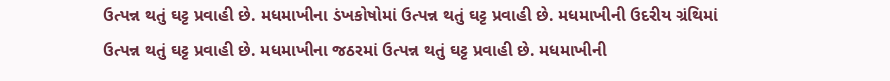ઉત્પન્ન થતું ઘટ્ટ પ્રવાહી છે. મધમાખીના ડંખકોષોમાં ઉત્પન્ન થતું ઘટ્ટ પ્રવાહી છે. મધમાખીની ઉદરીય ગ્રંથિમાં ઉત્પન્ન થતું ઘટ્ટ પ્રવાહી છે. મધમાખીના જઠરમાં ઉત્પન્ન થતું ઘટ્ટ પ્રવાહી છે. મધમાખીની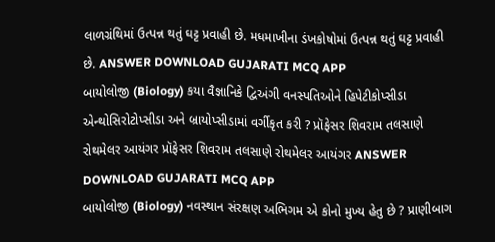લાળગ્રંથિમાં ઉત્પન્ન થતું ઘટ્ટ પ્રવાહી છે. મધમાખીના ડંખકોષોમાં ઉત્પન્ન થતું ઘટ્ટ પ્રવાહી છે. ANSWER DOWNLOAD GUJARATI MCQ APP
બાયોલોજી (Biology) કયા વૈજ્ઞાનિકે દ્વિઅંગી વનસ્પતિઓને હિપેટીકોપ્સીડા એન્થોસિરોટોપ્સીડા અને બ્રાયોપ્સીડામાં વર્ગીકૃત કરી ? પ્રૉફેસર શિવરામ તલસાણે રોથમેલર આયંગર પ્રૉફેસર શિવરામ તલસાણે રોથમેલર આયંગર ANSWER DOWNLOAD GUJARATI MCQ APP
બાયોલોજી (Biology) નવસ્થાન સંરક્ષણ અભિગમ એ કોનો મુખ્ય હેતુ છે ? પ્રાણીબાગ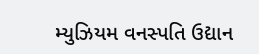મ્યુઝિયમ વનસ્પતિ ઉદ્યાન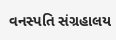વનસ્પતિ સંગ્રહાલય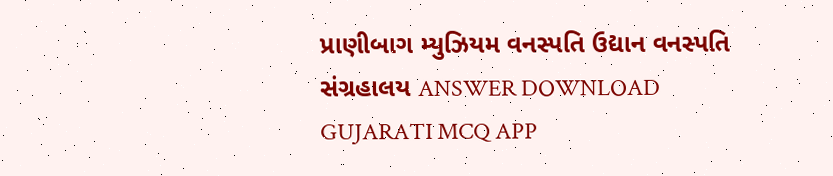પ્રાણીબાગ મ્યુઝિયમ વનસ્પતિ ઉદ્યાન વનસ્પતિ સંગ્રહાલય ANSWER DOWNLOAD GUJARATI MCQ APP